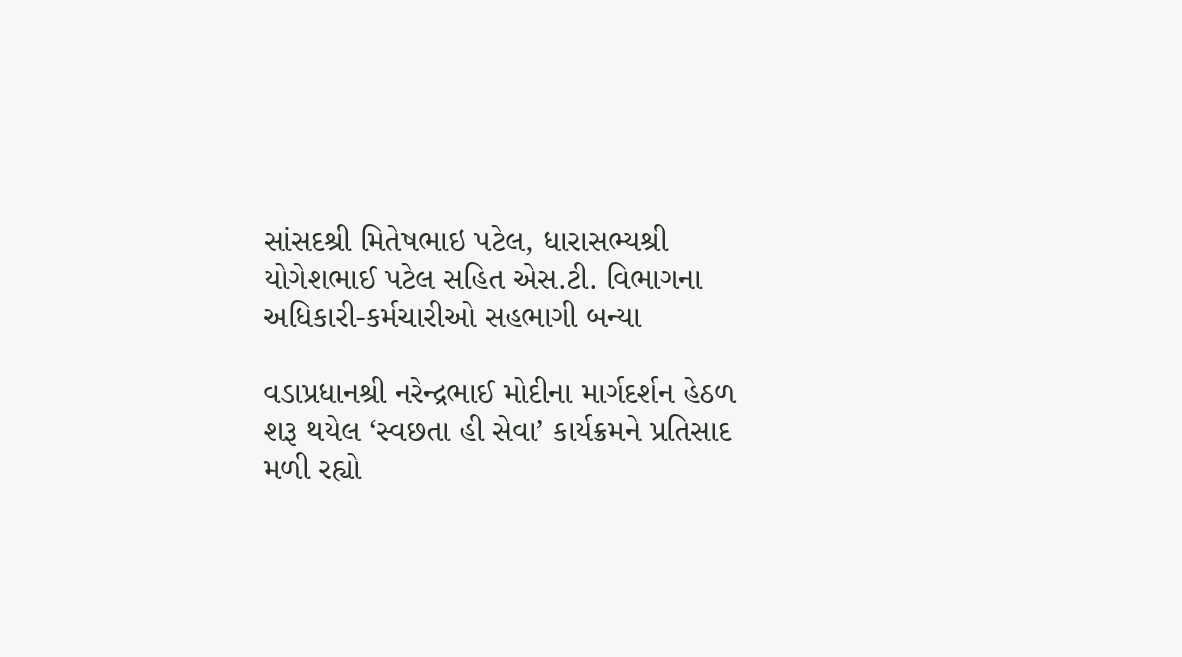સાંસદશ્રી મિતેષભાઇ પટેલ, ધારાસભ્યશ્રી યોગેશભાઈ પટેલ સહિત એસ.ટી. વિભાગના અધિકારી-કર્મચારીઓ સહભાગી બન્યા

વડાપ્રધાનશ્રી નરેન્દ્રભાઈ મોદીના માર્ગદર્શન હેઠળ શરૂ થયેલ ‘સ્વછતા હી સેવા’ કાર્યક્રમને પ્રતિસાદ મળી રહ્યો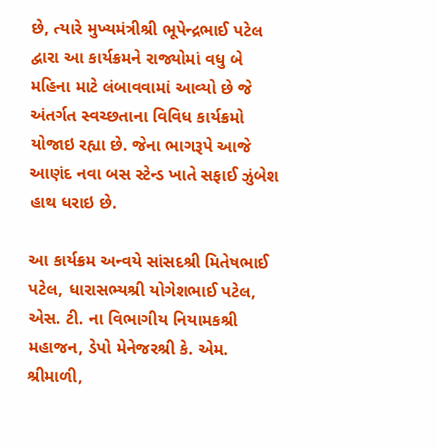છે, ત્યારે મુખ્યમંત્રીશ્રી ભૂપેન્દ્રભાઈ પટેલ દ્વારા આ કાર્યક્રમને રાજ્યોમાં વધુ બે મહિના માટે લંબાવવામાં આવ્યો છે જે અંતર્ગત સ્વચ્છતાના વિવિધ કાર્યક્રમો યોજાઇ રહ્યા છે. જેના ભાગરૂપે આજે આણંદ નવા બસ સ્ટેન્ડ ખાતે સફાઈ ઝુંબેશ હાથ ધરાઇ છે.

આ કાર્યક્રમ અન્વયે સાંસદશ્રી મિતેષભાઈ પટેલ, ધારાસભ્યશ્રી યોગેશભાઈ પટેલ, એસ. ટી. ના વિભાગીય નિયામકશ્રી મહાજન, ડેપો મેનેજરશ્રી કે. એમ. શ્રીમાળી,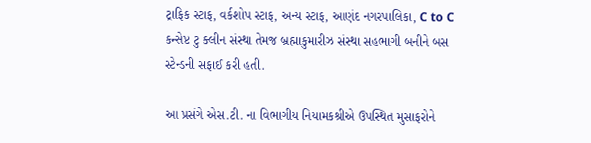ટ્રાફિક સ્ટાફ, વર્કશોપ સ્ટાફ, અન્ય સ્ટાફ, આણંદ નગરપાલિકા, C to C કન્સેપ્ટ ટુ ક્લીન સંસ્થા તેમજ બ્રહ્માકુમારીઝ સંસ્થા સહભાગી બનીને બસ સ્ટેન્ડની સફાઈ કરી હતી.

આ પ્રસંગે એસ.ટી. ના વિભાગીય નિયામકશ્રીએ ઉપસ્થિત મુસાફરોને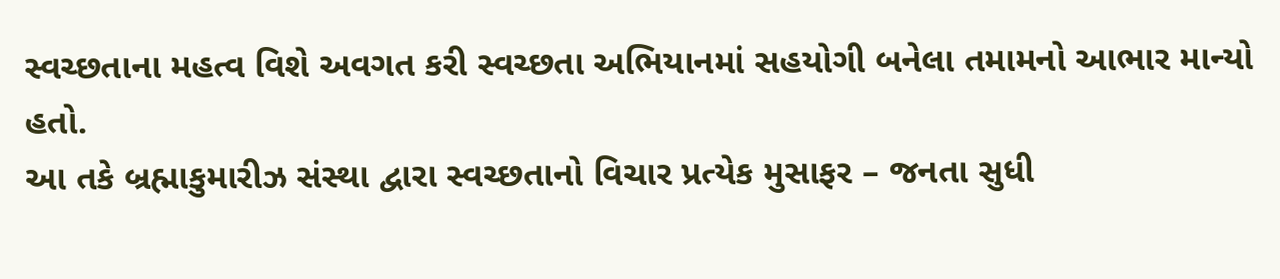સ્વચ્છતાના મહત્વ વિશે અવગત કરી સ્વચ્છતા અભિયાનમાં સહયોગી બનેલા તમામનો આભાર માન્યો હતો.
આ તકે બ્રહ્માકુમારીઝ સંસ્થા દ્વારા સ્વચ્છતાનો વિચાર પ્રત્યેક મુસાફર – જનતા સુધી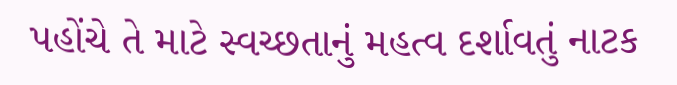પહોંચે તે માટે સ્વચ્છતાનું મહત્વ દર્શાવતું નાટક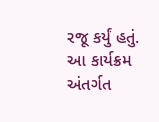રજૂ કર્યું હતું.
આ કાર્યક્રમ અંતર્ગત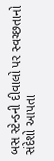બસ સ્ટેન્ડની દીવાલો પર સ્વચ્છતાનો સંદેશો આપતા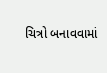ચિત્રો બનાવવામાં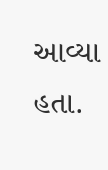આવ્યા હતા.